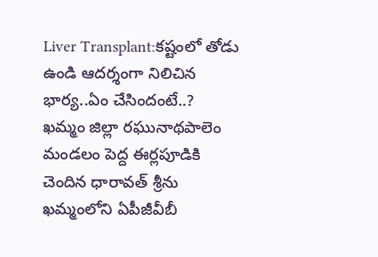Liver Transplant:కష్టంలో తోడు ఉండి ఆదర్శంగా నిలిచిన భార్య..ఏం చేసిందంటే..?
ఖమ్మం జిల్లా రఘునాథపాలెం మండలం పెద్ద ఈర్లపూడికి చెందిన ధారావత్ శ్రీను ఖమ్మంలోని ఏపీజీవీబీ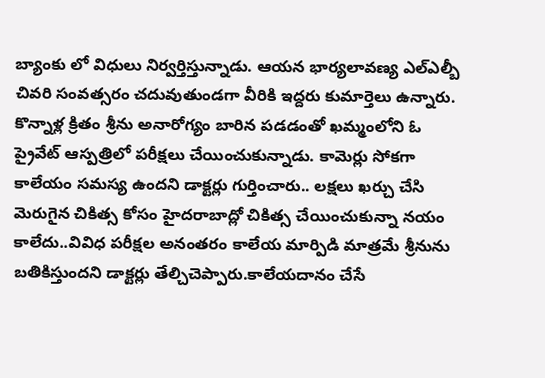బ్యాంకు లో విధులు నిర్వర్తిస్తున్నాడు. ఆయన భార్యలావణ్య ఎల్ఎల్బీ చివరి సంవత్సరం చదువుతుండగా వీరికి ఇద్దరు కుమార్తెలు ఉన్నారు.
కొన్నాళ్ల క్రితం శ్రీను అనారోగ్యం బారిన పడడంతో ఖమ్మంలోని ఓ ప్రైవేట్ ఆస్పత్రిలో పరీక్షలు చేయించుకున్నాడు. కామెర్లు సోకగా కాలేయం సమస్య ఉందని డాక్టర్లు గుర్తించారు.. లక్షలు ఖర్చు చేసి మెరుగైన చికిత్స కోసం హైదరాబాద్లో చికిత్స చేయించుకున్నా నయం కాలేదు..వివిధ పరీక్షల అనంతరం కాలేయ మార్పిడి మాత్రమే శ్రీనును బతికిస్తుందని డాక్టర్లు తేల్చిచెప్పారు.కాలేయదానం చేసే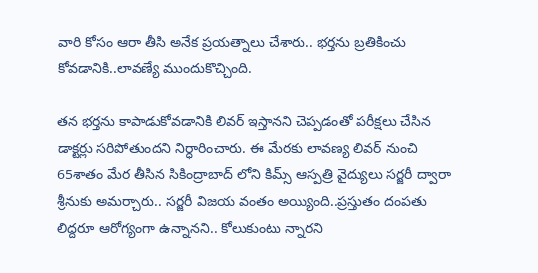వారి కోసం ఆరా తీసి అనేక ప్రయత్నాలు చేశారు.. భర్తను బ్రతికించు కోవడానికి..లావణ్యే ముందుకొచ్చింది.

తన భర్తను కాపాడుకోవడానికి లివర్ ఇస్తానని చెప్పడంతో పరీక్షలు చేసిన డాక్టర్లు సరిపోతుందని నిర్ధారించారు. ఈ మేరకు లావణ్య లివర్ నుంచి 65శాతం మేర తీసిన సికింద్రాబాద్ లోని కిమ్స్ ఆస్పత్రి వైద్యులు సర్జరీ ద్వారా శ్రీనుకు అమర్చారు.. సర్జరీ విజయ వంతం అయ్యింది..ప్రస్తుతం దంపతు లిద్దరూ ఆరోగ్యంగా ఉన్నానని.. కోలుకుంటు న్నారని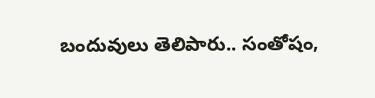బందువులు తెలిపారు.. సంతోషం,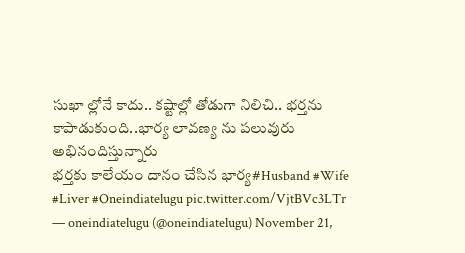సుఖా ల్లోనే కాదు.. కష్టాల్లో తోడుగా నిలిచి.. భర్తను కాపాడుకుంది..భార్య లావణ్య ను పలువురు అభినందిస్తున్నారు
భర్తకు కాలేయం దానం చేసిన భార్య#Husband #Wife #Liver #Oneindiatelugu pic.twitter.com/VjtBVc3LTr
— oneindiatelugu (@oneindiatelugu) November 21,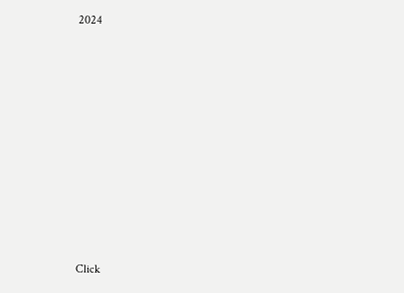2024












Click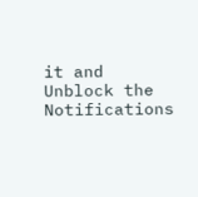it and Unblock the Notifications